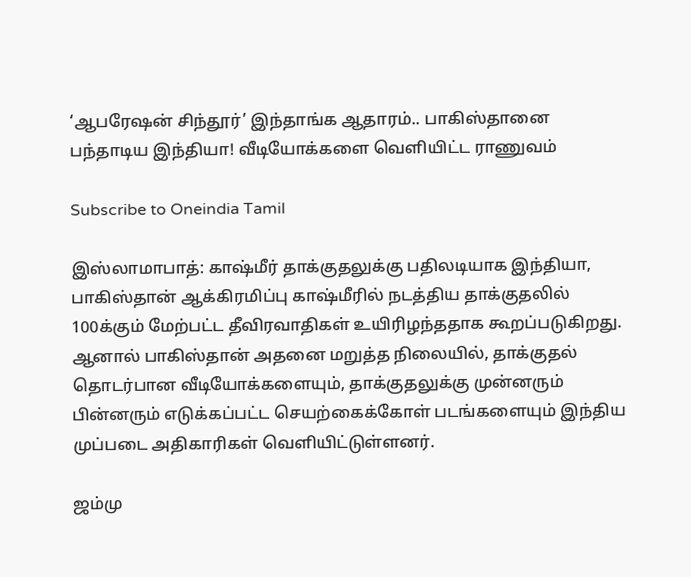‘ஆபரேஷன் சிந்தூர்’ இந்தாங்க ஆதாரம்.. பாகிஸ்தானை பந்தாடிய இந்தியா! வீடியோக்களை வெளியிட்ட ராணுவம்

Subscribe to Oneindia Tamil

இஸ்லாமாபாத்: காஷ்மீர் தாக்குதலுக்கு பதிலடியாக இந்தியா, பாகிஸ்தான் ஆக்கிரமிப்பு காஷ்மீரில் நடத்திய தாக்குதலில் 100க்கும் மேற்பட்ட தீவிரவாதிகள் உயிரிழந்ததாக கூறப்படுகிறது. ஆனால் பாகிஸ்தான் அதனை மறுத்த நிலையில், தாக்குதல் தொடர்பான வீடியோக்களையும், தாக்குதலுக்கு முன்னரும் பின்னரும் எடுக்கப்பட்ட செயற்கைக்கோள் படங்களையும் இந்திய முப்படை அதிகாரிகள் வெளியிட்டுள்ளனர்.

ஜம்மு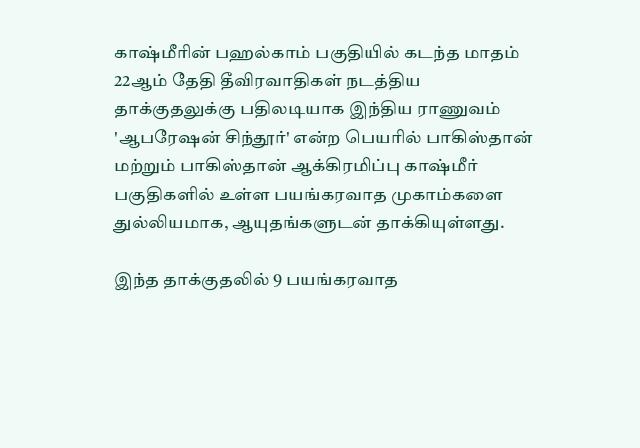காஷ்மீரின் பஹல்காம் பகுதியில் கடந்த மாதம் 22ஆம் தேதி தீவிரவாதிகள் நடத்திய தாக்குதலுக்கு பதிலடியாக இந்திய ராணுவம் 'ஆபரேஷன் சிந்தூர்' என்ற பெயரில் பாகிஸ்தான் மற்றும் பாகிஸ்தான் ஆக்கிரமிப்பு காஷ்மீர் பகுதிகளில் உள்ள பயங்கரவாத முகாம்களை துல்லியமாக, ஆயுதங்களுடன் தாக்கியுள்ளது.

இந்த தாக்குதலில் 9 பயங்கரவாத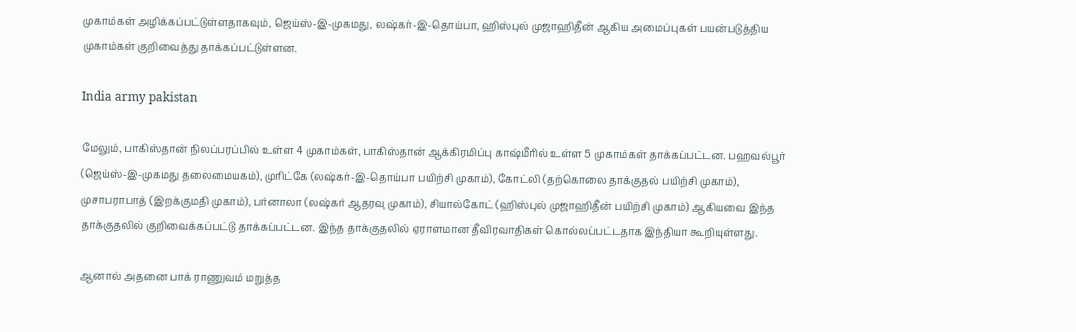முகாம்கள் அழிக்கப்பட்டுள்ளதாகவும், ஜெய்ஸ்-இ-முகமது, லஷ்கர்-இ-தொய்பா, ஹிஸ்புல் முஜாஹிதீன் ஆகிய அமைப்புகள் பயன்படுத்திய முகாம்கள் குறிவைத்து தாக்கப்பட்டுள்ளன.

India army pakistan

மேலும், பாகிஸ்தான் நிலப்பரப்பில் உள்ள 4 முகாம்கள், பாகிஸ்தான் ஆக்கிரமிப்பு காஷ்மீரில் உள்ள 5 முகாம்கள் தாக்கப்பட்டன. பஹவல்பூர் (ஜெய்ஸ்-இ-முகமது தலைமையகம்), முரிட்கே (லஷ்கர்-இ-தொய்பா பயிற்சி முகாம்), கோட்லி (தற்கொலை தாக்குதல் பயிற்சி முகாம்), முசாபராபாத் (இறக்குமதி முகாம்), பர்னாலா (லஷ்கர் ஆதரவு முகாம்), சியால்கோட் (ஹிஸ்புல் முஜாஹிதீன் பயிற்சி முகாம்) ஆகியவை இந்த தாக்குதலில் குறிவைக்கப்பட்டு தாக்கப்பட்டன. இந்த தாக்குதலில் ஏராளமான தீவிரவாதிகள் கொல்லப்பட்டதாக இந்தியா கூறியுள்ளது.

ஆனால் அதனை பாக் ராணுவம் மறுத்த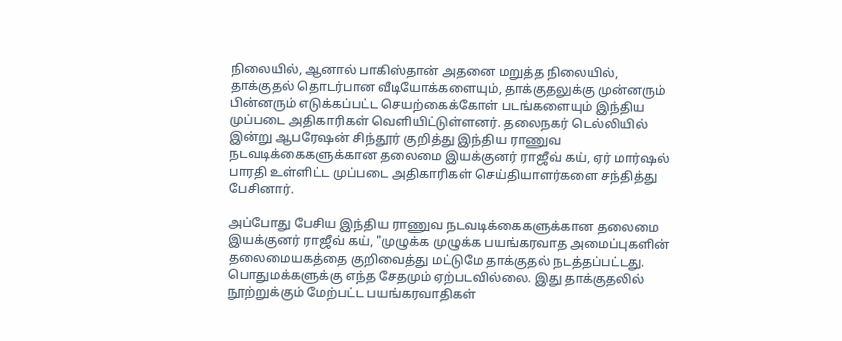நிலையில், ஆனால் பாகிஸ்தான் அதனை மறுத்த நிலையில், தாக்குதல் தொடர்பான வீடியோக்களையும், தாக்குதலுக்கு முன்னரும் பின்னரும் எடுக்கப்பட்ட செயற்கைக்கோள் படங்களையும் இந்திய முப்படை அதிகாரிகள் வெளியிட்டுள்ளனர். தலைநகர் டெல்லியில் இன்று ஆபரேஷன் சிந்தூர் குறித்து இந்திய ராணுவ நடவடிக்கைகளுக்கான தலைமை இயக்குனர் ராஜீவ் கய், ஏர் மார்ஷல் பாரதி உள்ளிட்ட முப்படை அதிகாரிகள் செய்தியாளர்களை சந்தித்து பேசினார்.

அப்போது பேசிய இந்திய ராணுவ நடவடிக்கைகளுக்கான தலைமை இயக்குனர் ராஜீவ் கய், "முழுக்க முழுக்க பயங்கரவாத அமைப்புகளின் தலைமையகத்தை குறிவைத்து மட்டுமே தாக்குதல் நடத்தப்பட்டது. பொதுமக்களுக்கு எந்த சேதமும் ஏற்படவில்லை. இது தாக்குதலில் நூற்றுக்கும் மேற்பட்ட பயங்கரவாதிகள்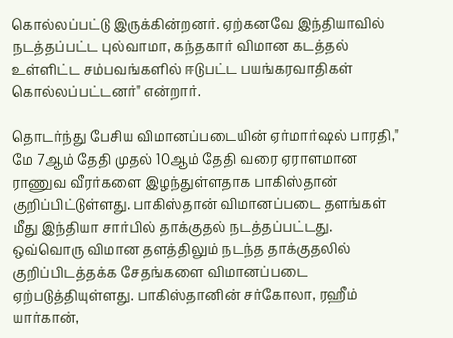கொல்லப்பட்டு இருக்கின்றனர். ஏற்கனவே இந்தியாவில் நடத்தப்பட்ட புல்வாமா, கந்தகார் விமான கடத்தல் உள்ளிட்ட சம்பவங்களில் ஈடுபட்ட பயங்கரவாதிகள் கொல்லப்பட்டனர்" என்றார்.

தொடர்ந்து பேசிய விமானப்படையின் ஏர்மார்ஷல் பாரதி," மே 7ஆம் தேதி முதல் 10ஆம் தேதி வரை ஏராளமான ராணுவ வீரர்களை இழந்துள்ளதாக பாகிஸ்தான் குறிப்பிட்டுள்ளது. பாகிஸ்தான் விமானப்படை தளங்கள் மீது இந்தியா சார்பில் தாக்குதல் நடத்தப்பட்டது. ஒவ்வொரு விமான தளத்திலும் நடந்த தாக்குதலில் குறிப்பிடத்தக்க சேதங்களை விமானப்படை ஏற்படுத்தியுள்ளது. பாகிஸ்தானின் சர்கோலா, ரஹீம் யார்கான்,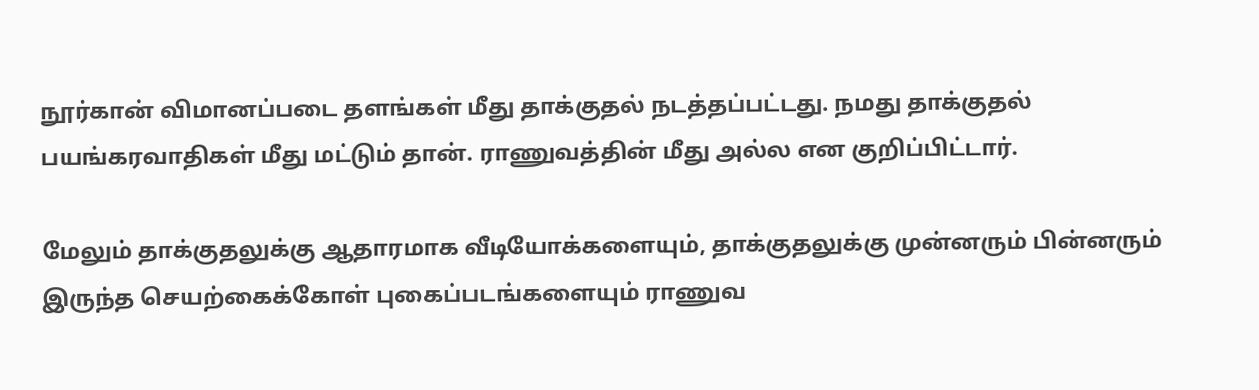நூர்கான் விமானப்படை தளங்கள் மீது தாக்குதல் நடத்தப்பட்டது. நமது தாக்குதல் பயங்கரவாதிகள் மீது மட்டும் தான். ராணுவத்தின் மீது அல்ல என குறிப்பிட்டார்.

மேலும் தாக்குதலுக்கு ஆதாரமாக வீடியோக்களையும், தாக்குதலுக்கு முன்னரும் பின்னரும் இருந்த செயற்கைக்கோள் புகைப்படங்களையும் ராணுவ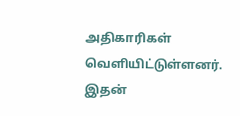அதிகாரிகள் வெளியிட்டுள்ளனர். இதன்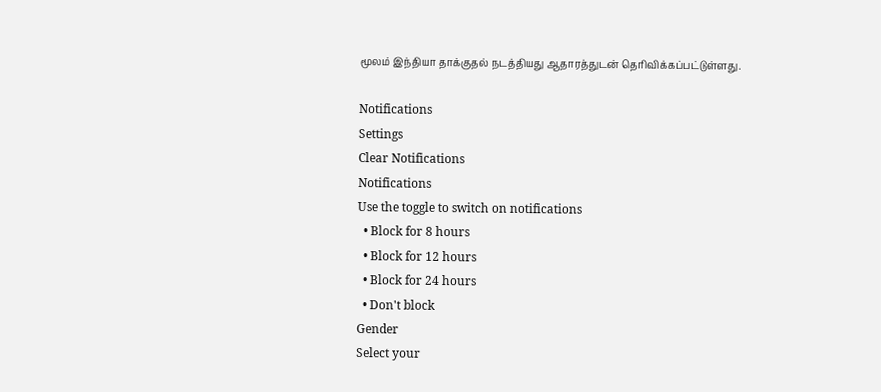மூலம் இந்தியா தாக்குதல் நடத்தியது ஆதாரத்துடன் தெரிவிக்கப்பட்டுள்ளது.

Notifications
Settings
Clear Notifications
Notifications
Use the toggle to switch on notifications
  • Block for 8 hours
  • Block for 12 hours
  • Block for 24 hours
  • Don't block
Gender
Select your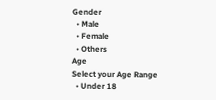Gender
  • Male
  • Female
  • Others
Age
Select your Age Range
  • Under 18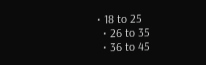• 18 to 25
  • 26 to 35
  • 36 to 45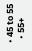• 45 to 55
  • 55+